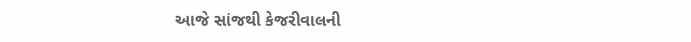આજે સાંજથી કેજરીવાલની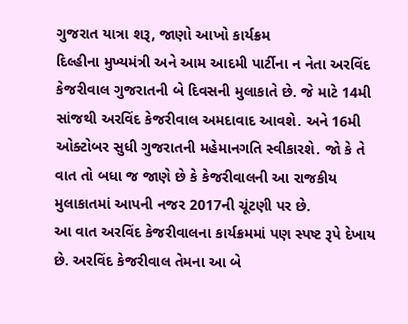ગુજરાત યાત્રા શરૂ, જાણો આખો કાર્યક્રમ
દિલ્હીના મુખ્યમંત્રી અને આમ આદમી પાર્ટીના ન નેતા અરવિંદ કેજરીવાલ ગુજરાતની બે દિવસની મુલાકાતે છે. જે માટે 14મી સાંજથી અરવિંદ કેજરીવાલ અમદાવાદ આવશે. અને 16મી ઓક્ટોબર સુધી ગુજરાતની મહેમાનગતિ સ્વીકારશે. જો કે તે વાત તો બધા જ જાણે છે કે કેજરીવાલની આ રાજકીય મુલાકાતમાં આપની નજર 2017ની ચૂંટણી પર છે.
આ વાત અરવિંદ કેજરીવાલના કાર્યક્રમમાં પણ સ્પષ્ટ રૂપે દેખાય છે. અરવિંદ કેજરીવાલ તેમના આ બે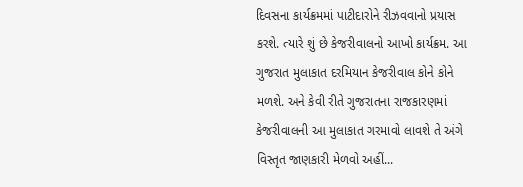દિવસના કાર્યક્રમમાં પાટીદારોને રીઝવવાનો પ્રયાસ કરશે. ત્યારે શું છે કેજરીવાલનો આખો કાર્યક્રમ. આ ગુજરાત મુલાકાત દરમિયાન કેજરીવાલ કોને કોને મળશે. અને કેવી રીતે ગુજરાતના રાજકારણમાં કેજરીવાલની આ મુલાકાત ગરમાવો લાવશે તે અંગે વિસ્તૃત જાણકારી મેળવો અહીં...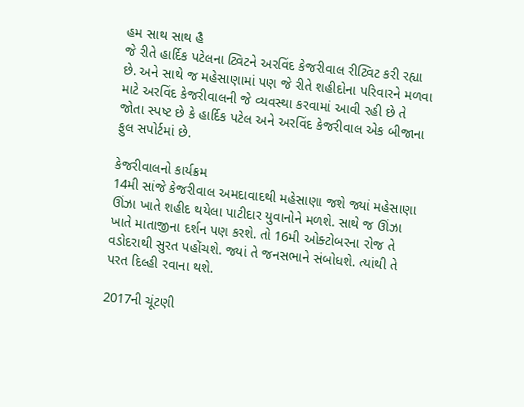હમ સાથ સાથ હૈ
જે રીતે હાર્દિક પટેલના ટ્વિટને અરવિંદ કેજરીવાલ રીટ્વિટ કરી રહ્યા છે. અને સાથે જ મહેસાણામાં પણ જે રીતે શહીદોના પરિવારને મળવા માટે અરવિંદ કેજરીવાલની જે વ્યવસ્થા કરવામાં આવી રહી છે તે જોતા સ્પષ્ટ છે કે હાર્દિક પટેલ અને અરવિંદ કેજરીવાલ એક બીજાના ફુલ સપોર્ટમાં છે.

કેજરીવાલનો કાર્યક્રમ
14મી સાંજે કેજરીવાલ અમદાવાદથી મહેસાણા જશે જ્યાં મહેસાણા ઊંઝા ખાતે શહીદ થયેલા પાટીદાર યુવાનોને મળશે. સાથે જ ઊંઝા ખાતે માતાજીના દર્શન પણ કરશે. તો 16મી ઓક્ટોબરના રોજ તે વડોદરાથી સુરત પહોંચશે. જ્યાં તે જનસભાને સંબોધશે. ત્યાંથી તે પરત દિલ્હી રવાના થશે.

2017ની ચૂંટણી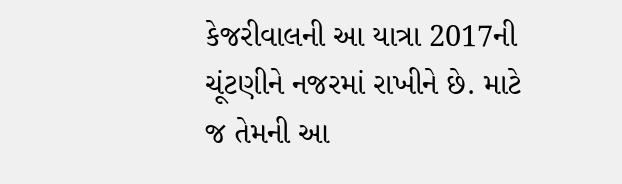કેજરીવાલની આ યાત્રા 2017ની ચૂંટણીને નજરમાં રાખીને છે. માટે જ તેમની આ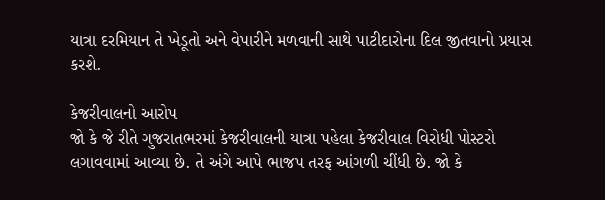યાત્રા દરમિયાન તે ખેડૂતો અને વેપારીને મળવાની સાથે પાટીદારોના દિલ જીતવાનો પ્રયાસ કરશે.

કેજરીવાલનો આરોપ
જો કે જે રીતે ગુજરાતભરમાં કેજરીવાલની યાત્રા પહેલા કેજરીવાલ વિરોધી પોસ્ટરો લગાવવામાં આવ્યા છે. તે અંગે આપે ભાજપ તરફ આંગળી ચીંધી છે. જો કે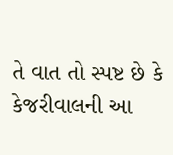તે વાત તો સ્પષ્ટ છે કે કેજરીવાલની આ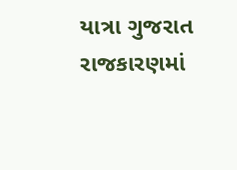યાત્રા ગુજરાત રાજકારણમાં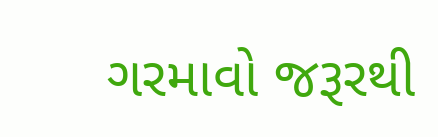ગરમાવો જરૂરથી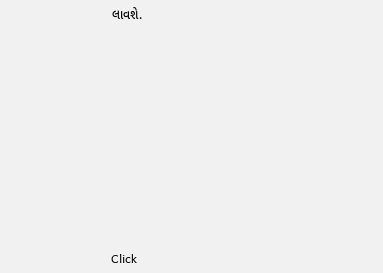લાવશે.












Click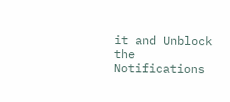it and Unblock the Notifications